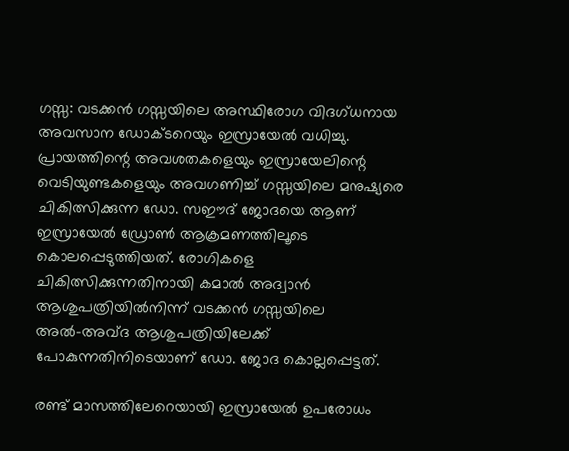ഗസ്സ: വടക്കന്‍ ഗസ്സയിലെ അസ്ഥിരോഗ വിദഗ്ധനായ അവസാന ഡോക്ടറെയും ഇസ്രായേല്‍ വധിച്ചു. പ്രായത്തിന്റെ അവശതകളെയും ഇസ്രായേലിന്റെ വെടിയുണ്ടകളെയും അവഗണിച്ച് ഗസ്സയിലെ മനുഷ്യരെ ചികിത്സിക്കുന്ന ഡോ. സഈദ് ജോദയെ ആണ് ഇസ്രായേല്‍ ഡ്രോണ്‍ ആക്രമണത്തിലൂടെ കൊലപ്പെടുത്തിയത്. രോഗികളെ ചികിത്സിക്കുന്നതിനായി കമാല്‍ അദ്വാന്‍ ആശുപത്രിയില്‍നിന്ന് വടക്കന്‍ ഗസ്സയിലെ അല്‍-അവ്ദ ആശുപത്രിയിലേക്ക് പോകുന്നതിനിടെയാണ് ഡോ. ജോദ കൊല്ലപ്പെട്ടത്.

രണ്ട് മാസത്തിലേറെയായി ഇസ്രായേല്‍ ഉപരോധം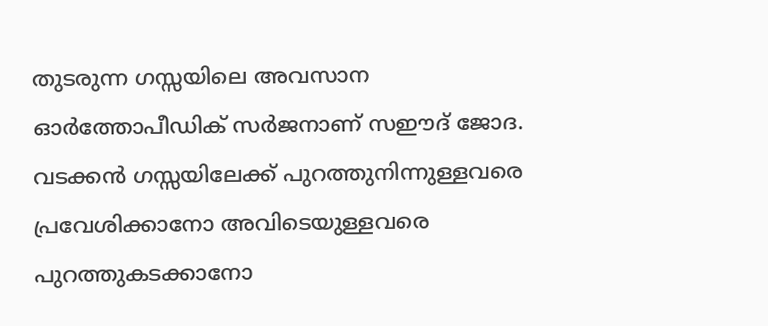തുടരുന്ന ഗസ്സയിലെ അവസാന ഓര്‍ത്തോപീഡിക് സര്‍ജനാണ് സഈദ് ജോദ. വടക്കന്‍ ഗസ്സയിലേക്ക് പുറത്തുനിന്നുള്ളവരെ പ്രവേശിക്കാനോ അവിടെയുള്ളവരെ പുറത്തുകടക്കാനോ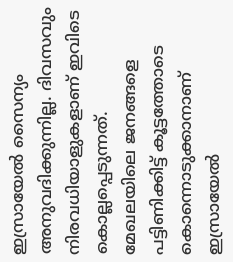ഇസ്രായേല്‍ സൈന്യം അനുവദിക്കുന്നില്ല. ദിവസവും നിരവധിയാളുകളാണ് ഇവിടെ കൊല്ലപ്പെടുന്നത്. മേഖലയിലെ ജനങ്ങളെ പട്ടിണിക്കിട്ട് കൂട്ടത്തോടെ കൊന്നൊടുക്കാനാണ് ഇസ്രായേല്‍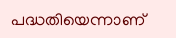പദ്ധതിയെന്നാണ്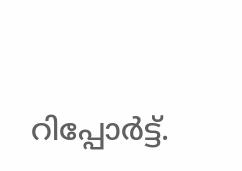റിപ്പോര്‍ട്ട്.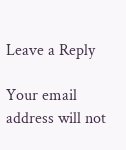Leave a Reply

Your email address will not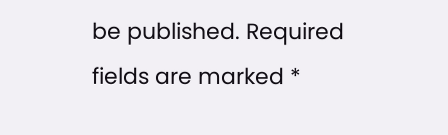be published. Required fields are marked *